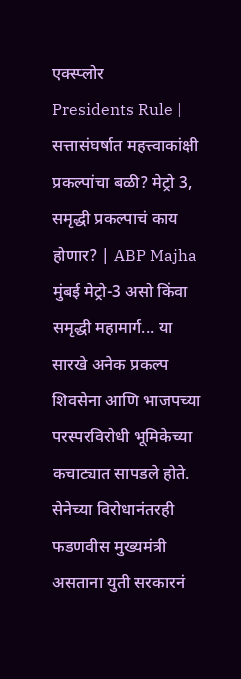एक्स्प्लोर
Presidents Rule | सत्तासंघर्षात महत्त्वाकांक्षी प्रकल्पांचा बळी? मेट्रो 3, समृद्धी प्रकल्पाचं काय होणार? | ABP Majha
मुंबई मेट्रो-3 असो किंवा समृद्धी महामार्ग... या सारखे अनेक प्रकल्प शिवसेना आणि भाजपच्या परस्परविरोधी भूमिकेच्या कचाट्यात सापडले होते. सेनेच्या विरोधानंतरही फडणवीस मुख्यमंत्री असताना युती सरकारनं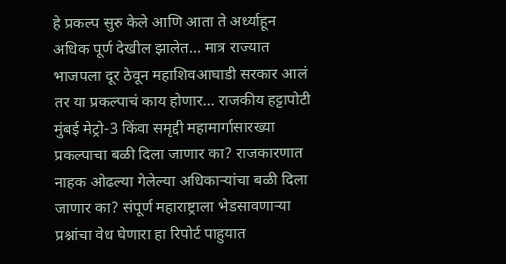हे प्रकल्प सुरु केले आणि आता ते अर्ध्याहून अधिक पूर्ण देखील झालेत... मात्र राज्यात भाजपला दूर ठेवून महाशिवआघाडी सरकार आलं तर या प्रकल्पाचं काय होणार... राजकीय हट्टापोटी मुंबई मेट्रो-3 किंवा समृद्दी महामार्गासारख्या प्रकल्पाचा बळी दिला जाणार का? राजकारणात नाहक ओढल्या गेलेल्या अधिकाऱ्यांचा बळी दिला जाणार का? संपूर्ण महाराष्ट्राला भेडसावणाऱ्या प्रश्नांचा वेध घेणारा हा रिपोर्ट पाहुयात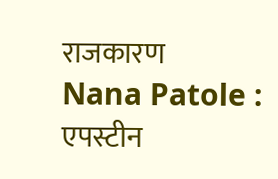राजकारण
Nana Patole : एपस्टीन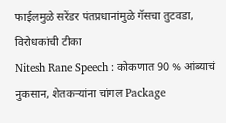फाईलमुळे सरेंडर पंतप्रधानांमुळे गॅसचा तुटवडा, विरोधकांची टीका
Nitesh Rane Speech : कोकणात 90 % आंब्याचं नुकसान, शेतकऱ्यांना चांगल Package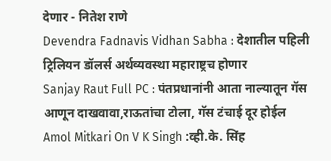देणार - नितेश राणे
Devendra Fadnavis Vidhan Sabha : देशातील पहिली ट्रिलियन डॉलर्स अर्थव्यवस्था महाराष्ट्रच होणार
Sanjay Raut Full PC : पंतप्रधानांनी आता नाल्यातून गॅस आणून दाखवावा,राऊतांचा टोला, गॅस टंचाई दूर होईल
Amol Mitkari On V K Singh :व्ही.के. सिंह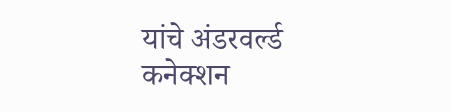यांचे अंडरवर्ल्ड कनेक्शन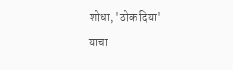शोधा, 'ठोक दिया' याचा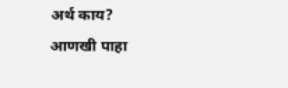अर्थ काय?
आणखी पाहा